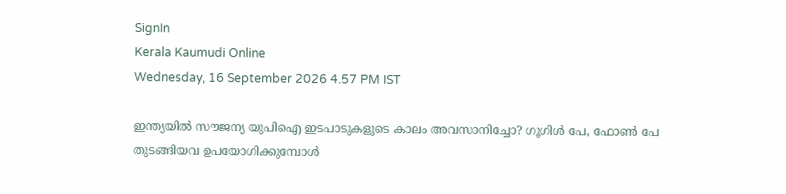SignIn
Kerala Kaumudi Online
Wednesday, 16 September 2026 4.57 PM IST

ഇന്ത്യയിൽ സൗജന്യ യുപിഐ ഇടപാടുകളുടെ കാലം അവസാനിച്ചോ? ഗൂഗിൾ പേ, ഫോൺ പേ തുടങ്ങിയവ ഉപയോഗിക്കുമ്പോൾ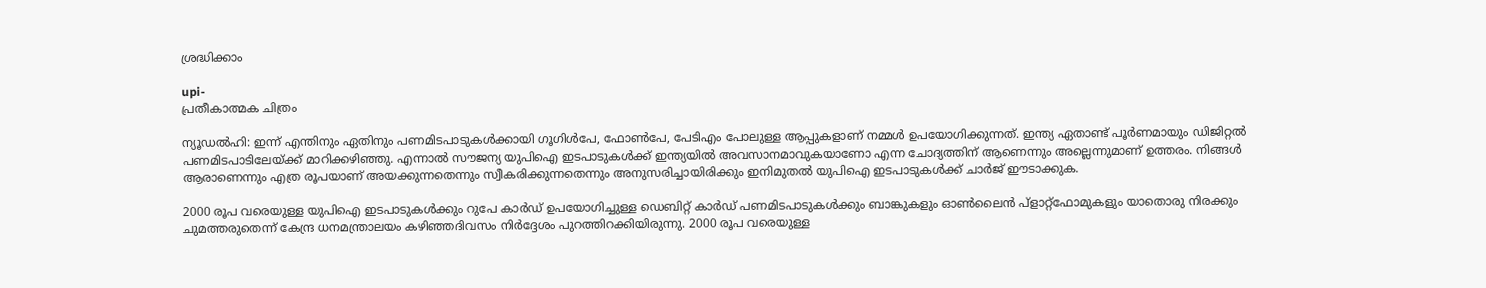ശ്രദ്ധിക്കാം

upi-
പ്രതീകാത്മക ചിത്രം

ന്യൂഡൽഹി: ഇന്ന് എന്തിനും ഏതിനും പണമിടപാടുകൾക്കായി ഗൂഗിൾപേ, ഫോൺപേ, പേടിഎം പോലുള്ള ആപ്പുകളാണ് നമ്മൾ ഉപയോഗിക്കുന്നത്. ഇന്ത്യ ഏതാണ്ട് പൂർണമായും ‌ഡ‌ിജിറ്റൽ പണമിടപാടിലേയ്ക്ക് മാറിക്കഴിഞ്ഞു. എന്നാൽ സൗജന്യ യുപിഐ ഇടപാടുകൾക്ക് ഇന്ത്യയിൽ അവസാനമാവുകയാണോ എന്ന ചോദ്യത്തിന് ആണെന്നും അല്ലെന്നുമാണ് ഉത്തരം. നിങ്ങൾ ആരാണെന്നും എത്ര രൂപയാണ് അയക്കുന്നതെന്നും സ്വീകരിക്കുന്നതെന്നും അനുസരിച്ചായിരിക്കും ഇനിമുതൽ യുപിഐ ഇടപാടുകൾക്ക് ചാർജ് ഈടാക്കുക.

2000 രൂപ വരെയുള്ള യുപിഐ ഇടപാടുകൾക്കും റുപേ കാർഡ് ഉപയോഗിച്ചുള്ള ഡെബിറ്റ് കാർഡ് പണമിടപാടുകൾക്കും ബാങ്കുകളും ഓൺലൈൻ പ്ളാറ്റ്‌ഫോമുകളും യാതൊരു നിരക്കും ചുമത്തരുതെന്ന് കേന്ദ്ര ധനമന്ത്രാലയം കഴിഞ്ഞദിവസം നിർദ്ദേശം പുറത്തിറക്കിയിരുന്നു. 2000 രൂപ വരെയുള്ള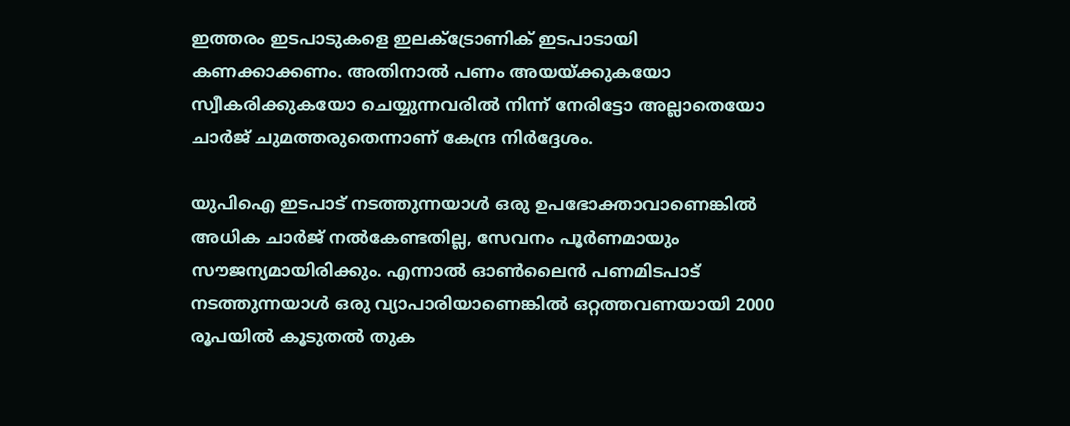ഇത്തരം ഇടപാടുകളെ ഇലക്ട്രോണിക് ഇടപാടായി കണക്കാക്കണം. അതിനാൽ പണം അയയ്‌ക്കുകയോ സ്വീകരിക്കുകയോ ചെയ്യുന്നവരിൽ നിന്ന് നേരിട്ടോ അല്ലാതെയോ ചാർജ് ചുമത്തരുതെന്നാണ് കേന്ദ്ര നിർദ്ദേശം.

യുപിഐ ഇടപാട് നടത്തുന്നയാൾ ഒരു ഉപഭോക്താവാണെങ്കിൽ അധിക ചാർജ് നൽകേണ്ടതില്ല, സേവനം പൂർണമായും സൗജന്യമായിരിക്കും. എന്നാൽ ഓൺലൈൻ പണമിടപാട് നടത്തുന്നയാൾ ഒരു വ്യാപാരിയാണെങ്കിൽ ഒറ്റത്തവണയായി 2000 രൂപയിൽ കൂടുതൽ തുക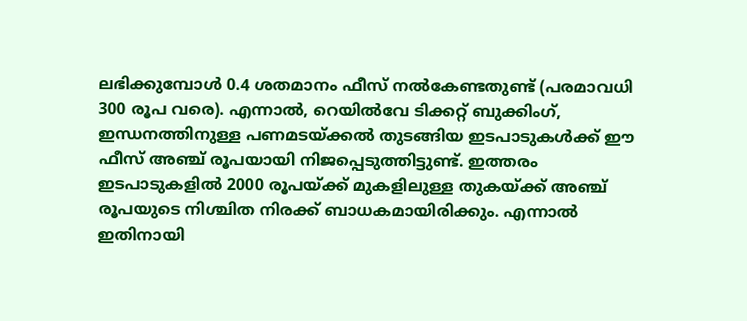ലഭിക്കുമ്പോൾ 0.4 ശതമാനം ഫീസ് നൽകേണ്ടതുണ്ട് (പരമാവധി 300 രൂപ വരെ). എന്നാൽ, റെയിൽവേ ടിക്കറ്റ് ബുക്കിംഗ്, ഇന്ധനത്തിനുള്ള പണമടയ്ക്കൽ തുടങ്ങിയ ഇടപാടുകൾക്ക് ഈ ഫീസ് അഞ്ച് രൂപയായി നിജപ്പെടുത്തിട്ടുണ്ട്. ഇത്തരം ഇടപാടുകളിൽ 2000 രൂപയ്ക്ക് മുകളിലുള്ള തുകയ്ക്ക് അഞ്ച് രൂപയുടെ നിശ്ചിത നിരക്ക് ബാധകമായിരിക്കും. എന്നാൽ ഇതിനായി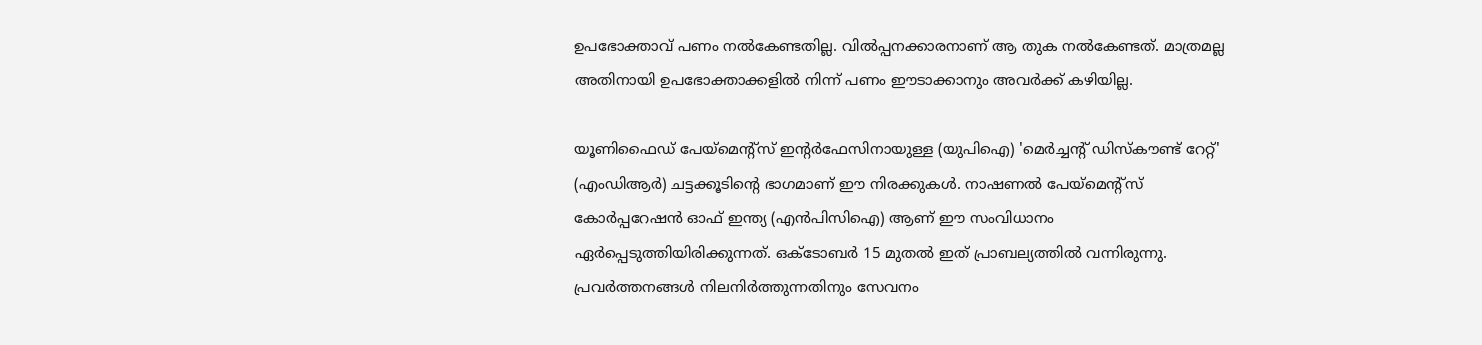ഉപഭോക്താവ് പണം നൽകേണ്ടതില്ല. വിൽപ്പനക്കാരനാണ് ആ തുക നൽകേണ്ടത്. മാത്രമല്ല അതിനായി ഉപഭോക്താക്കളിൽ നിന്ന് പണം ഈടാക്കാനും അവർക്ക് കഴിയില്ല.

യൂണിഫൈഡ് പേയ്‌മെന്റ്‌സ് ഇന്റർഫേസിനായുള്ള (യുപിഐ) 'മെർച്ചന്റ് ഡിസ്‌കൗണ്ട് റേറ്റ്' (എംഡിആർ) ചട്ടക്കൂടിന്റെ ഭാഗമാണ് ഈ നിരക്കുകൾ. നാഷണൽ പേയ്‌മെന്റ്‌സ് കോർപ്പറേഷൻ ഓഫ് ഇന്ത്യ (എൻപിസിഐ) ആണ് ഈ സംവിധാനം ഏർപ്പെടുത്തിയിരിക്കുന്നത്. ഒക്ടോബർ 15 മുതൽ ഇത് പ്രാബല്യത്തിൽ വന്നിരുന്നു. പ്രവർത്തനങ്ങൾ നിലനിർത്തുന്നതിനും സേവനം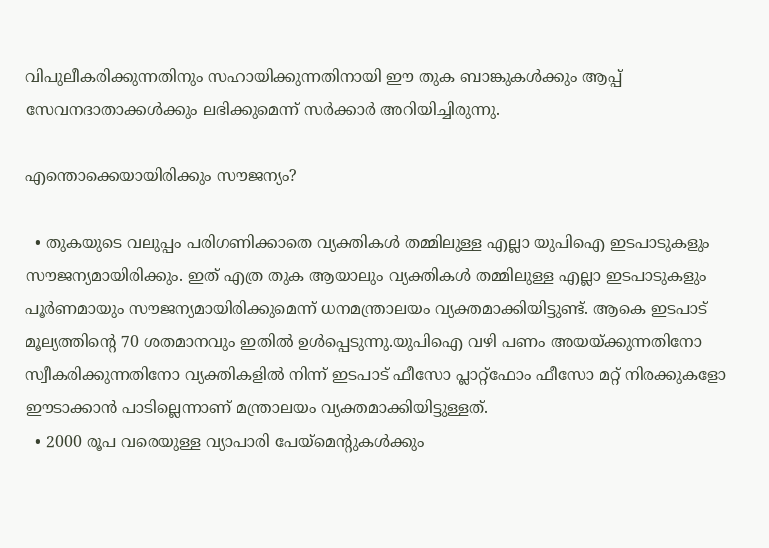വിപുലീകരിക്കുന്നതിനും സഹായിക്കുന്നതിനായി ഈ തുക ബാങ്കുകൾക്കും ആപ്പ് സേവനദാതാക്കൾക്കും ലഭിക്കുമെന്ന് സർക്കാർ അറിയിച്ചിരുന്നു.

എന്തൊക്കെയായിരിക്കും സൗജന്യം?

  • തുകയുടെ വലുപ്പം പരിഗണിക്കാതെ വ്യക്തികൾ തമ്മിലുള്ള എല്ലാ യുപിഐ ഇടപാടുകളും സൗജന്യമായിരിക്കും. ഇത് എത്ര തുക ആയാലും വ്യക്തികൾ തമ്മിലുള്ള എല്ലാ ഇടപാടുകളും പൂർണമായും സൗജന്യമായിരിക്കുമെന്ന് ധനമന്ത്രാലയം വ്യക്തമാക്കിയിട്ടുണ്ട്. ആകെ ഇടപാട് മൂല്യത്തിന്റെ 70 ശതമാനവും ഇതിൽ ഉൾപ്പെടുന്നു.യുപിഐ വഴി പണം അയയ്ക്കുന്നതിനോ സ്വീകരിക്കുന്നതിനോ വ്യക്തികളിൽ നിന്ന് ഇടപാട് ഫീസോ പ്ലാറ്റ്‌ഫോം ഫീസോ മറ്റ് നിരക്കുകളോ ഈടാക്കാൻ പാടില്ലെന്നാണ് മന്ത്രാലയം വ്യക്തമാക്കിയിട്ടുള്ളത്.
  • 2000 രൂപ വരെയുള്ള വ്യാപാരി പേയ്‌മെന്റുകൾക്കും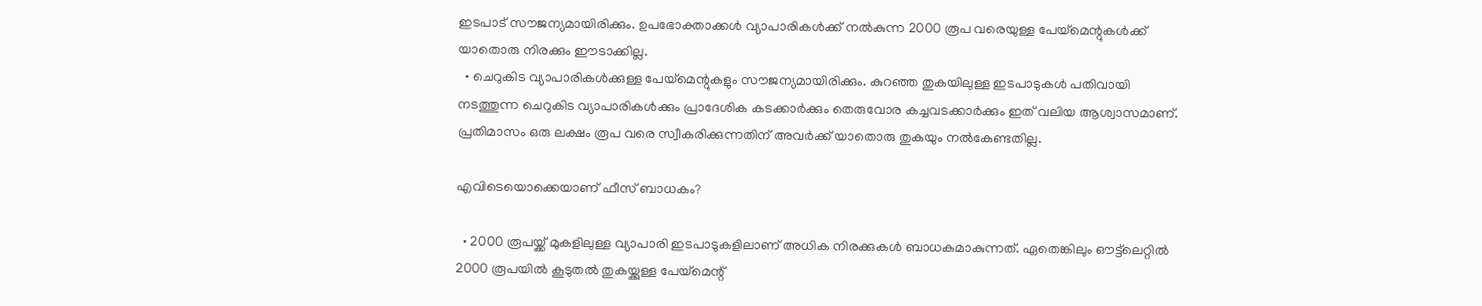ഇടപാട് സൗജന്യമായിരിക്കും. ഉപഭോക്താക്കൾ വ്യാപാരികൾക്ക് നൽകുന്ന 2000 രൂപ വരെയുള്ള പേയ്‌മെന്റുകൾക്ക് യാതൊരു നിരക്കും ഈടാക്കില്ല.
  • ചെറുകിട വ്യാപാരികൾക്കുള്ള പേയ്‌മെന്റുകളും സൗജന്യമായിരിക്കും. കുറഞ്ഞ തുകയിലുള്ള ഇടപാടുകൾ പതിവായി നടത്തുന്ന ചെറുകിട വ്യാപാരികൾക്കും പ്രാദേശിക കടക്കാർക്കും തെരുവോര കച്ചവടക്കാർക്കും ഇത് വലിയ ആശ്വാസമാണ്. പ്രതിമാസം ഒരു ലക്ഷം രൂപ വരെ സ്വീകരിക്കുന്നതിന് അവർക്ക് യാതൊരു തുകയും നൽകേണ്ടതില്ല.

എവിടെയൊക്കെയാണ് ഫീസ് ബാധകം?

  • 2000 രൂപയ്ക്ക് മുകളിലുള്ള വ്യാപാരി ഇടപാടുകളിലാണ് അധിക നിരക്കുകൾ ബാധകമാകുന്നത്. ഏതെങ്കിലും ഔട്ട്‌ലെറ്റിൽ 2000 രൂപയിൽ കൂടുതൽ തുകയ്ക്കുള്ള പേയ്‌മെന്റ്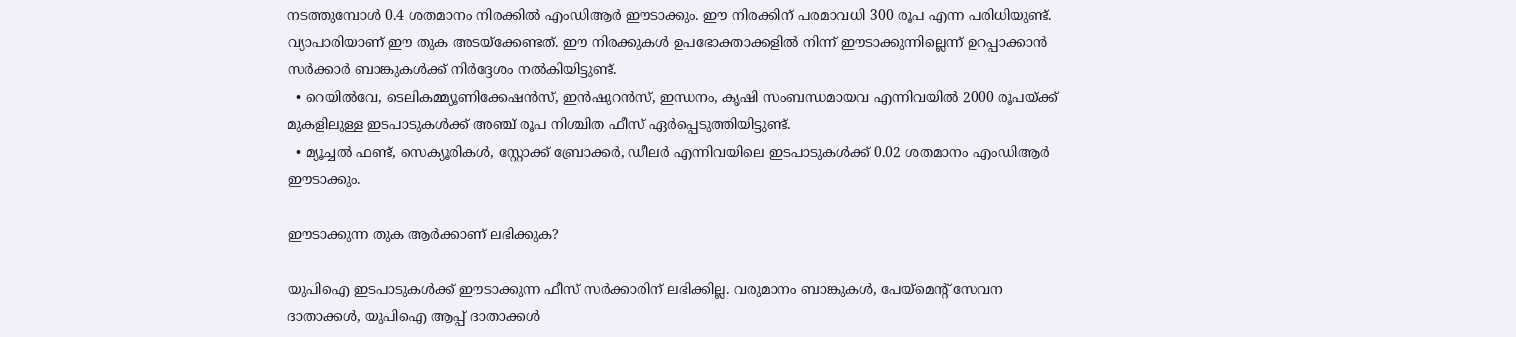നടത്തുമ്പോൾ 0.4 ശതമാനം നിരക്കിൽ എംഡിആർ ഈടാക്കും. ഈ നിരക്കിന് പരമാവധി 300 രൂപ എന്ന പരിധിയുണ്ട്. വ്യാപാരിയാണ് ഈ തുക അടയ്‌ക്കേണ്ടത്. ഈ നിരക്കുകൾ ഉപഭോക്താക്കളിൽ നിന്ന് ഈടാക്കുന്നില്ലെന്ന് ഉറപ്പാക്കാൻ സർക്കാർ ബാങ്കുകൾക്ക് നിർദ്ദേശം നൽകിയിട്ടുണ്ട്.
  • റെയിൽവേ, ടെലികമ്മ്യൂണിക്കേഷൻസ്, ഇൻഷുറൻസ്, ഇന്ധനം, കൃഷി സംബന്ധമായവ എന്നിവയിൽ 2000 രൂപയ്ക്ക് മുകളിലുള്ള ഇടപാടുകൾക്ക് അഞ്ച് രൂപ നിശ്ചിത ഫീസ് ഏർപ്പെടുത്തിയിട്ടുണ്ട്.
  • മ്യൂച്ചൽ ഫണ്ട്, സെക്യൂരികൾ, സ്റ്റോക്ക് ബ്രോക്കർ, ഡീലർ എന്നിവയിലെ ഇടപാടുകൾക്ക് 0.02 ശതമാനം എംഡിആർ ഈടാക്കും.

ഈടാക്കുന്ന തുക ആർക്കാണ് ലഭിക്കുക?

യുപിഐ ഇടപാടുകൾക്ക് ഈടാക്കുന്ന ഫീസ് സർക്കാരിന് ലഭിക്കില്ല. വരുമാനം ബാങ്കുകൾ, പേയ്‌മെന്റ് സേവന ദാതാക്കൾ, യുപിഐ ആപ്പ് ദാതാക്കൾ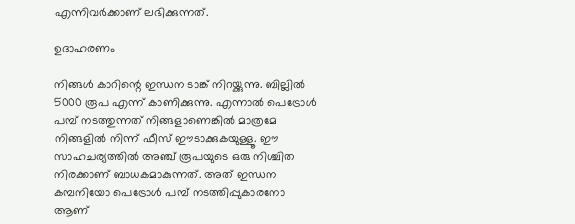എന്നിവർക്കാണ് ലഭിക്കുന്നത്.

ഉദാഹരണം

നിങ്ങൾ കാറിന്റെ ഇന്ധന ടാങ്ക് നിറയ്ക്കുന്നു. ബില്ലിൽ 5000 രൂപ എന്ന് കാണിക്കുന്നു. എന്നാൽ പെട്രോൾ പമ്പ് നടത്തുന്നത് നിങ്ങളാണെങ്കിൽ മാത്രമേ നിങ്ങളിൽ നിന്ന് ഫീസ് ഈടാക്കുകയുള്ളൂ. ഈ സാഹചര്യത്തിൽ അഞ്ച് രൂപയുടെ ഒരു നിശ്ചിത നിരക്കാണ് ബാധകമാകുന്നത്. അത് ഇന്ധന കമ്പനിയോ പെട്രോൾ പമ്പ് നടത്തിപ്പുകാരനോ ആണ്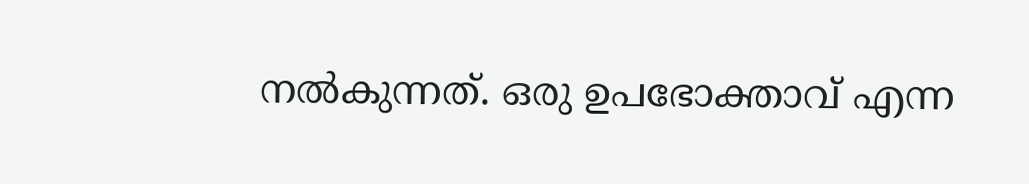നൽകുന്നത്. ഒരു ഉപഭോക്താവ് എന്ന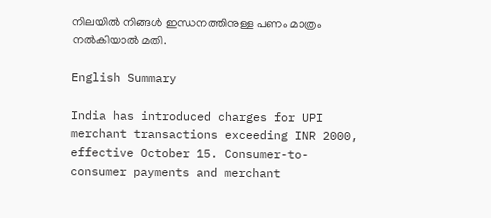നിലയിൽ നിങ്ങൾ ഇന്ധനത്തിനുള്ള പണം മാത്രം നൽകിയാൽ മതി.

English Summary

India has introduced charges for UPI merchant transactions exceeding INR 2000, effective October 15. Consumer-to-consumer payments and merchant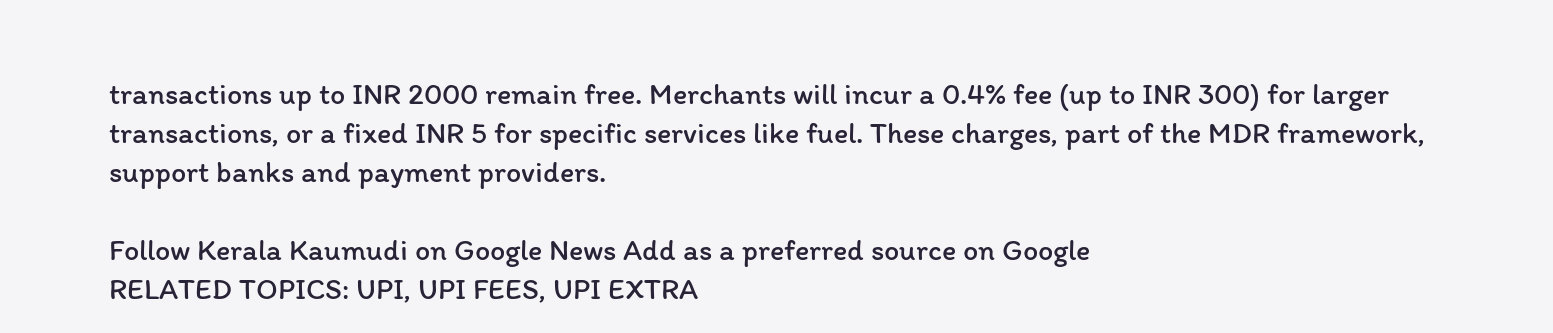transactions up to INR 2000 remain free. Merchants will incur a 0.4% fee (up to INR 300) for larger transactions, or a fixed INR 5 for specific services like fuel. These charges, part of the MDR framework, support banks and payment providers.

Follow Kerala Kaumudi on Google News Add as a preferred source on Google
RELATED TOPICS: UPI, UPI FEES, UPI EXTRA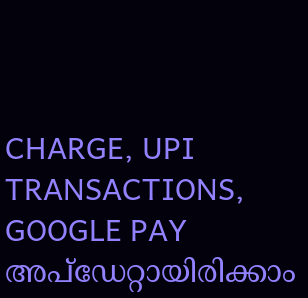CHARGE, UPI TRANSACTIONS, GOOGLE PAY
അപ്ഡേറ്റായിരിക്കാം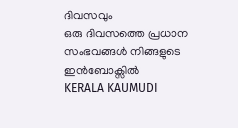ദിവസവും
ഒരു ദിവസത്തെ പ്രധാന സംഭവങ്ങൾ നിങ്ങളുടെ ഇൻബോക്സിൽ
KERALA KAUMUDI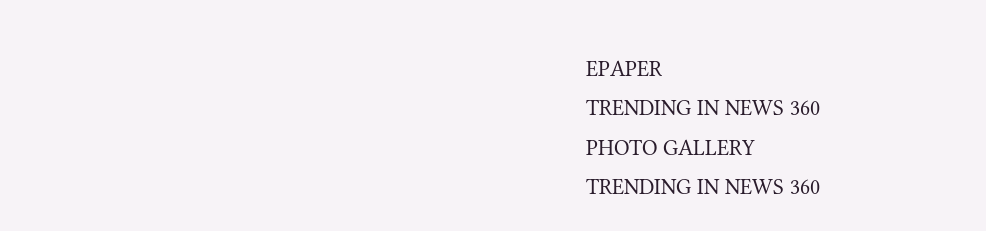EPAPER
TRENDING IN NEWS 360
PHOTO GALLERY
TRENDING IN NEWS 360